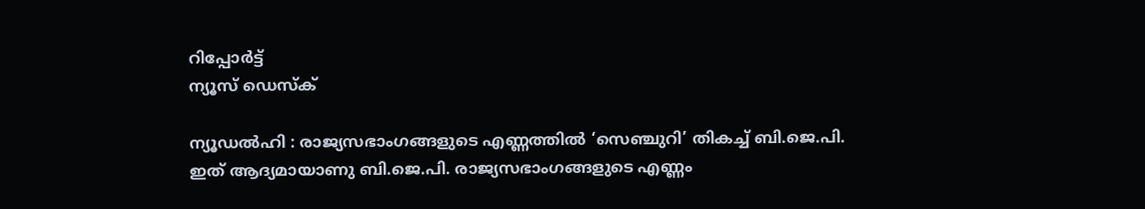റിപ്പോര്‍ട്ട്
ന്യൂസ് ഡെസ്ക്

ന്യൂഡല്‍ഹി : രാജ്യസഭാംഗങ്ങളുടെ എണ്ണത്തില്‍ ‘സെഞ്ചുറി’ തികച്ച് ബി.ജെ.പി. ഇത് ആദ്യമായാണു ബി.ജെ.പി. രാജ്യസഭാംഗങ്ങളുടെ എണ്ണം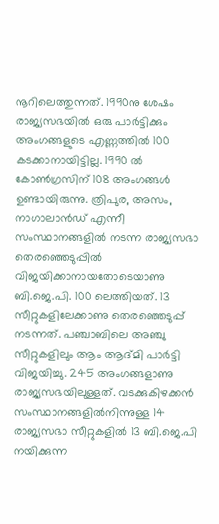നൂറിലെത്തുന്നത്. 1990നു ശേഷം രാജ്യസഭയില്‍ ഒരു പാര്‍ട്ടിക്കും അംഗങ്ങളുടെ എണ്ണത്തില്‍ 100 കടക്കാനായിട്ടില്ല. 1990 ല്‍ കോണ്‍ഗ്രസിന് 108 അംഗങ്ങള്‍ ഉണ്ടായിരുന്നു. ത്രിപുര, അസം, നാഗാലാന്‍ഡ് എന്നീ സംസ്ഥാനങ്ങളില്‍ നടന്ന രാജ്യസഭാ തെരഞ്ഞെടുപ്പില്‍ വിജയിക്കാനായതോടെയാണു ബി.ജെ.പി. 100 ലെത്തിയത്. 13 സീറ്റുകളിലേക്കാണു തെരഞ്ഞെടുപ്പ് നടന്നത്. പഞ്ചാബിലെ അഞ്ചു സീറ്റുകളിലും ആം ആദ്മി പാര്‍ട്ടി വിജയിച്ചു. 245 അംഗങ്ങളാണു രാജ്യസഭയിലുള്ളത്. വടക്കുകിഴക്കന്‍ സംസ്ഥാനങ്ങളില്‍നിന്നുള്ള 14 രാജ്യസഭാ സീറ്റുകളില്‍ 13 ബി.ജെ.പി നയിക്കുന്ന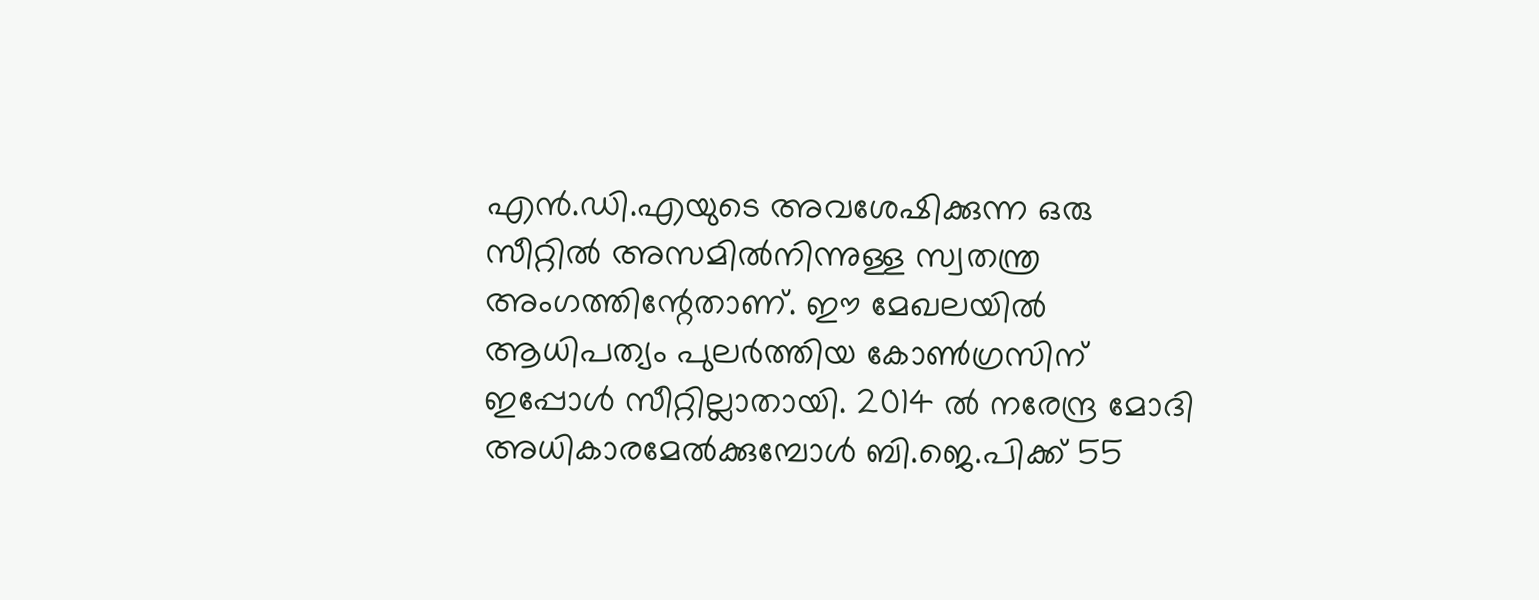എന്‍.ഡി.എയുടെ അവശേഷിക്കുന്ന ഒരു സീറ്റില്‍ അസമില്‍നിന്നുള്ള സ്വതന്ത്ര അംഗത്തിന്റേതാണ്. ഈ മേഖലയില്‍ ആധിപത്യം പുലര്‍ത്തിയ കോണ്‍ഗ്രസിന് ഇപ്പോള്‍ സീറ്റില്ലാതായി. 2014 ല്‍ നരേന്ദ്ര മോദി അധികാരമേല്‍ക്കുമ്പോള്‍ ബി.ജെ.പിക്ക് 55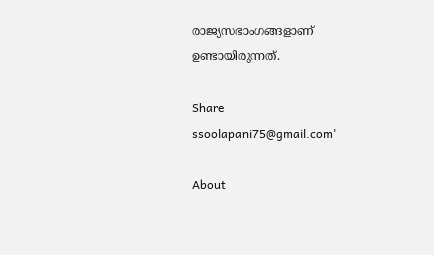രാജ്യസഭാംഗങ്ങളാണ് ഉണ്ടായിരുന്നത്.

Share
ssoolapani75@gmail.com'

About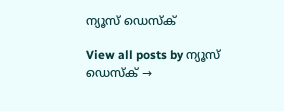ന്യൂസ് ഡെസ്ക്

View all posts by ന്യൂസ് ഡെസ്ക് →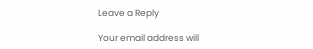Leave a Reply

Your email address will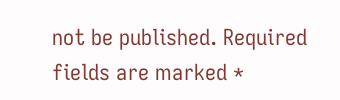not be published. Required fields are marked *